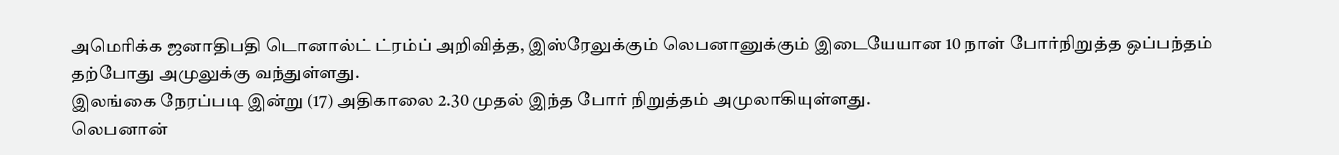அமெரிக்க ஜனாதிபதி டொனால்ட் ட்ரம்ப் அறிவித்த, இஸ்ரேலுக்கும் லெபனானுக்கும் இடையேயான 10 நாள் போர்நிறுத்த ஒப்பந்தம் தற்போது அமுலுக்கு வந்துள்ளது.
இலங்கை நேரப்படி இன்று (17) அதிகாலை 2.30 முதல் இந்த போர் நிறுத்தம் அமுலாகியுள்ளது.
லெபனான்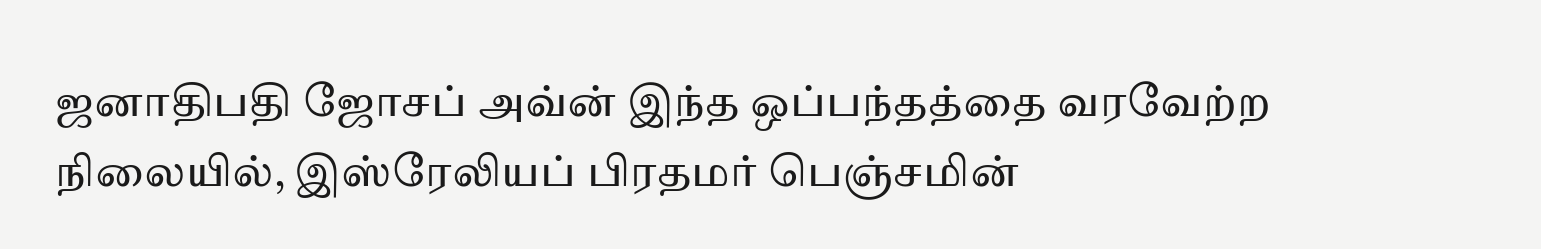ஜனாதிபதி ஜோசப் அவ்ன் இந்த ஒப்பந்தத்தை வரவேற்ற நிலையில், இஸ்ரேலியப் பிரதமர் பெஞ்சமின்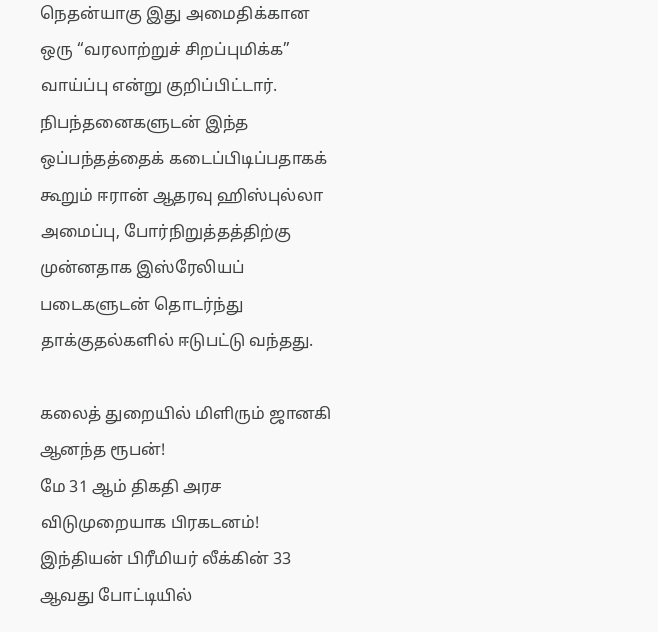நெதன்யாகு இது அமைதிக்கான ஒரு “வரலாற்றுச் சிறப்புமிக்க” வாய்ப்பு என்று குறிப்பிட்டார்.
நிபந்தனைகளுடன் இந்த ஒப்பந்தத்தைக் கடைப்பிடிப்பதாகக் கூறும் ஈரான் ஆதரவு ஹிஸ்புல்லா அமைப்பு, போர்நிறுத்தத்திற்கு முன்னதாக இஸ்ரேலியப் படைகளுடன் தொடர்ந்து தாக்குதல்களில் ஈடுபட்டு வந்தது.

கலைத் துறையில் மிளிரும் ஜானகி ஆனந்த ரூபன்!
மே 31 ஆம் திகதி அரச விடுமுறையாக பிரகடனம்!
இந்தியன் பிரீமியர் லீக்கின் 33 ஆவது போட்டியில்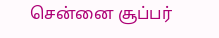சென்னை சூப்பர்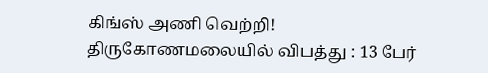கிங்ஸ் அணி வெற்றி!
திருகோணமலையில் விபத்து : 13 பேர்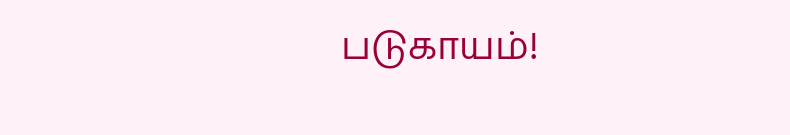படுகாயம்!